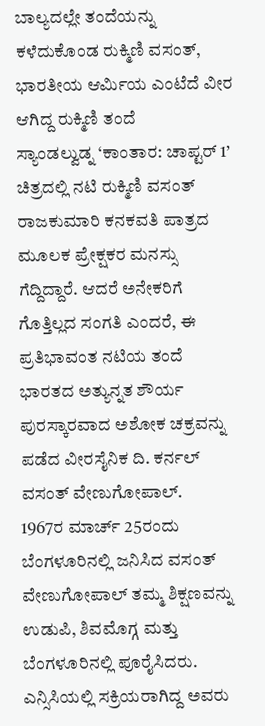ಬಾಲ್ಯದಲ್ಲೇ ತಂದೆಯನ್ನು ಕಳೆದುಕೊಂಡ ರುಕ್ಮಿಣಿ ವಸಂತ್, ಭಾರತೀಯ ಆರ್ಮಿಯ ಎಂಟೆದೆ ವೀರ ಆಗಿದ್ದ ರುಕ್ಮಿಣಿ ತಂದೆ
ಸ್ಯಾಂಡಲ್ವುಡ್ನ ‘ಕಾಂತಾರ: ಚಾಪ್ಟರ್ 1’ ಚಿತ್ರದಲ್ಲಿ ನಟಿ ರುಕ್ಮಿಣಿ ವಸಂತ್ ರಾಜಕುಮಾರಿ ಕನಕವತಿ ಪಾತ್ರದ ಮೂಲಕ ಪ್ರೇಕ್ಷಕರ ಮನಸ್ಸು ಗೆದ್ದಿದ್ದಾರೆ. ಆದರೆ ಅನೇಕರಿಗೆ ಗೊತ್ತಿಲ್ಲದ ಸಂಗತಿ ಎಂದರೆ, ಈ ಪ್ರತಿಭಾವಂತ ನಟಿಯ ತಂದೆ ಭಾರತದ ಅತ್ಯುನ್ನತ ಶೌರ್ಯ ಪುರಸ್ಕಾರವಾದ ಅಶೋಕ ಚಕ್ರವನ್ನು ಪಡೆದ ವೀರಸೈನಿಕ ದಿ. ಕರ್ನಲ್ ವಸಂತ್ ವೇಣುಗೋಪಾಲ್.
1967ರ ಮಾರ್ಚ್ 25ರಂದು ಬೆಂಗಳೂರಿನಲ್ಲಿ ಜನಿಸಿದ ವಸಂತ್ ವೇಣುಗೋಪಾಲ್ ತಮ್ಮ ಶಿಕ್ಷಣವನ್ನು ಉಡುಪಿ, ಶಿವಮೊಗ್ಗ ಮತ್ತು ಬೆಂಗಳೂರಿನಲ್ಲಿ ಪೂರೈಸಿದರು. ಎನ್ಸಿಸಿಯಲ್ಲಿ ಸಕ್ರಿಯರಾಗಿದ್ದ ಅವರು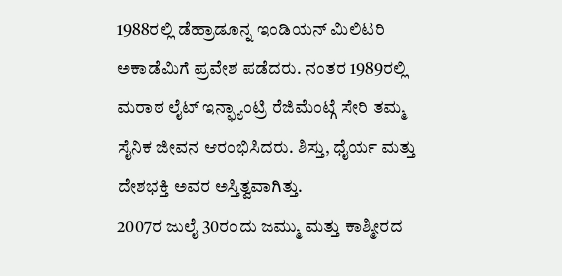1988ರಲ್ಲಿ ಡೆಹ್ರಾಡೂನ್ನ ಇಂಡಿಯನ್ ಮಿಲಿಟರಿ ಅಕಾಡೆಮಿಗೆ ಪ್ರವೇಶ ಪಡೆದರು. ನಂತರ 1989ರಲ್ಲಿ ಮರಾಠ ಲೈಟ್ ಇನ್ಫ್ಯಾಂಟ್ರಿ ರೆಜಿಮೆಂಟ್ಗೆ ಸೇರಿ ತಮ್ಮ ಸೈನಿಕ ಜೀವನ ಆರಂಭಿಸಿದರು. ಶಿಸ್ತು, ಧೈರ್ಯ ಮತ್ತು ದೇಶಭಕ್ತಿ ಅವರ ಅಸ್ತಿತ್ವವಾಗಿತ್ತು.
2007ರ ಜುಲೈ 30ರಂದು ಜಮ್ಮು ಮತ್ತು ಕಾಶ್ಮೀರದ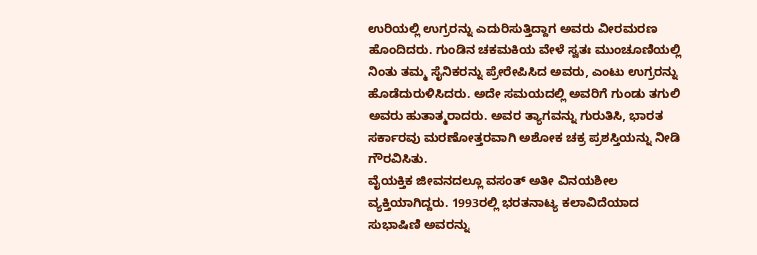ಉರಿಯಲ್ಲಿ ಉಗ್ರರನ್ನು ಎದುರಿಸುತ್ತಿದ್ದಾಗ ಅವರು ವೀರಮರಣ ಹೊಂದಿದರು. ಗುಂಡಿನ ಚಕಮಕಿಯ ವೇಳೆ ಸ್ವತಃ ಮುಂಚೂಣಿಯಲ್ಲಿ ನಿಂತು ತಮ್ಮ ಸೈನಿಕರನ್ನು ಪ್ರೇರೇಪಿಸಿದ ಅವರು, ಎಂಟು ಉಗ್ರರನ್ನು ಹೊಡೆದುರುಳಿಸಿದರು. ಅದೇ ಸಮಯದಲ್ಲಿ ಅವರಿಗೆ ಗುಂಡು ತಗುಲಿ ಅವರು ಹುತಾತ್ಮರಾದರು. ಅವರ ತ್ಯಾಗವನ್ನು ಗುರುತಿಸಿ, ಭಾರತ ಸರ್ಕಾರವು ಮರಣೋತ್ತರವಾಗಿ ಅಶೋಕ ಚಕ್ರ ಪ್ರಶಸ್ತಿಯನ್ನು ನೀಡಿ ಗೌರವಿಸಿತು.
ವೈಯಕ್ತಿಕ ಜೀವನದಲ್ಲೂ ವಸಂತ್ ಅತೀ ವಿನಯಶೀಲ ವ್ಯಕ್ತಿಯಾಗಿದ್ದರು. 1993ರಲ್ಲಿ ಭರತನಾಟ್ಯ ಕಲಾವಿದೆಯಾದ ಸುಭಾಷಿಣಿ ಅವರನ್ನು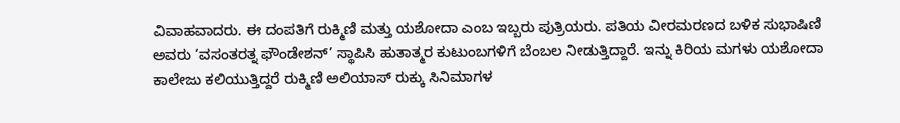ವಿವಾಹವಾದರು. ಈ ದಂಪತಿಗೆ ರುಕ್ಮಿಣಿ ಮತ್ತು ಯಶೋದಾ ಎಂಬ ಇಬ್ಬರು ಪುತ್ರಿಯರು. ಪತಿಯ ವೀರಮರಣದ ಬಳಿಕ ಸುಭಾಷಿಣಿ ಅವರು ‘ವಸಂತರತ್ನ ಫೌಂಡೇಶನ್’ ಸ್ಥಾಪಿಸಿ ಹುತಾತ್ಮರ ಕುಟುಂಬಗಳಿಗೆ ಬೆಂಬಲ ನೀಡುತ್ತಿದ್ದಾರೆ. ಇನ್ನು ಕಿರಿಯ ಮಗಳು ಯಶೋದಾ ಕಾಲೇಜು ಕಲಿಯುತ್ತಿದ್ದರೆ ರುಕ್ಮಿಣಿ ಅಲಿಯಾಸ್ ರುಕ್ಕು ಸಿನಿಮಾಗಳ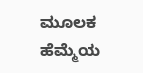ಮೂಲಕ ಹೆಮ್ಮೆಯ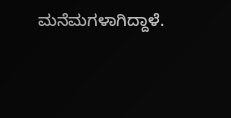ಮನೆಮಗಳಾಗಿದ್ದಾಳೆ.